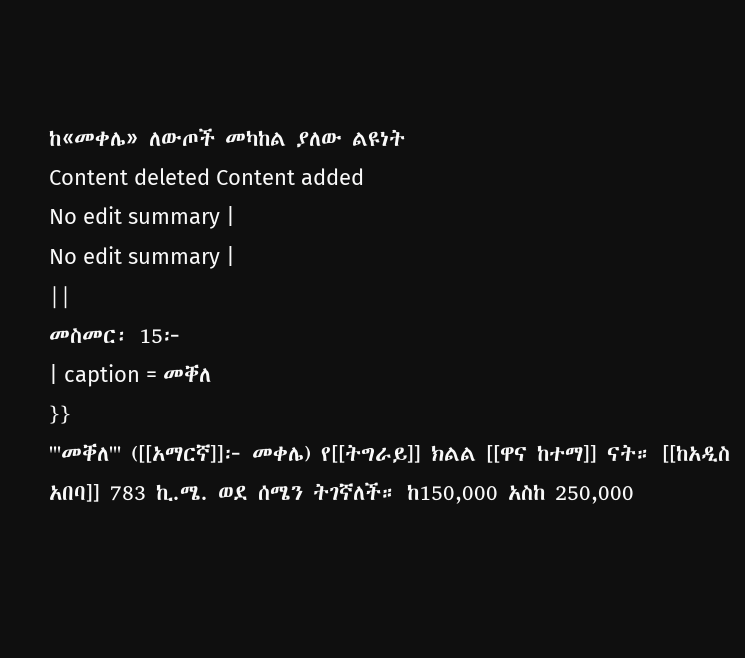ከ«መቀሌ» ለውጦች መካከል ያለው ልዩነት
Content deleted Content added
No edit summary |
No edit summary |
||
መስመር፡ 15፦
| caption = መቐለ
}}
'''መቐለ''' ([[አማርኛ]]፦ መቀሌ) የ[[ትግራይ]] ክልል [[ዋና ከተማ]] ናት። [[ከአዲስ አበባ]] 783 ኪ.ሜ. ወደ ሰሜን ትገኛለች። ከ150,000 አስከ 250,000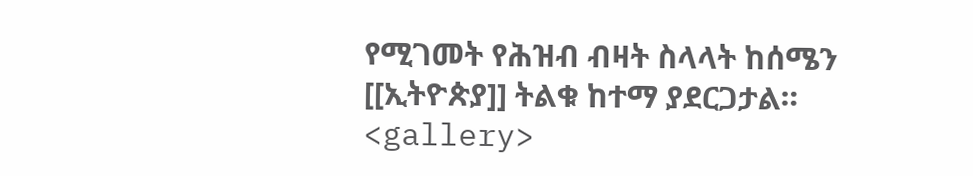የሚገመት የሕዝብ ብዛት ስላላት ከሰሜን [[ኢትዮጵያ]] ትልቁ ከተማ ያደርጋታል።
<gallery>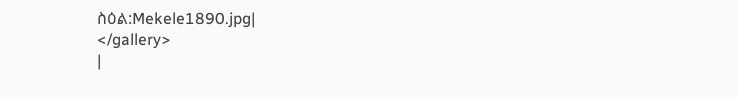ስዕል:Mekele1890.jpg|
</gallery>
|